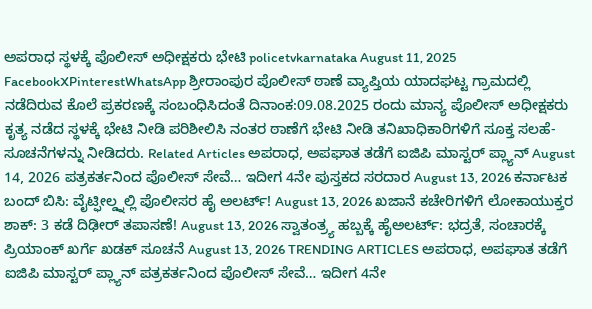ಅಪರಾಧ ಸ್ಥಳಕ್ಕೆ ಪೊಲೀಸ್ ಅಧೀಕ್ಷಕರು ಭೇಟಿ policetvkarnataka August 11, 2025 FacebookXPinterestWhatsApp ಶ್ರೀರಾಂಪುರ ಪೊಲೀಸ್ ಠಾಣೆ ವ್ಯಾಪ್ತಿಯ ಯಾದಘಟ್ಟ ಗ್ರಾಮದಲ್ಲಿ ನಡೆದಿರುವ ಕೊಲೆ ಪ್ರಕರಣಕ್ಕೆ ಸಂಬಂಧಿಸಿದಂತೆ ದಿನಾಂಕ:09.08.2025 ರಂದು ಮಾನ್ಯ ಪೊಲೀಸ್ ಅಧೀಕ್ಷಕರು ಕೃತ್ಯ ನಡೆದ ಸ್ಥಳಕ್ಕೆ ಭೇಟಿ ನೀಡಿ ಪರಿಶೀಲಿಸಿ ನಂತರ ಠಾಣೆಗೆ ಭೇಟಿ ನೀಡಿ ತನಿಖಾಧಿಕಾರಿಗಳಿಗೆ ಸೂಕ್ತ ಸಲಹೆ-ಸೂಚನೆಗಳನ್ನು ನೀಡಿದರು. Related Articles ಅಪರಾಧ, ಅಪಘಾತ ತಡೆಗೆ ಐಜಿಪಿ ಮಾಸ್ಟರ್ ಪ್ಲ್ಯಾನ್ August 14, 2026 ಪತ್ರಕರ್ತನಿಂದ ಪೊಲೀಸ್ ಸೇವೆ… ಇದೀಗ 4ನೇ ಪುಸ್ತಕದ ಸರದಾರ August 13, 2026 ಕರ್ನಾಟಕ ಬಂದ್ ಬಿಸಿ: ವೈಟ್ಫೀಲ್ಡ್ನಲ್ಲಿ ಪೊಲೀಸರ ಹೈ ಅಲರ್ಟ್! August 13, 2026 ಖಜಾನೆ ಕಚೇರಿಗಳಿಗೆ ಲೋಕಾಯುಕ್ತರ ಶಾಕ್: 3 ಕಡೆ ದಿಢೀರ್ ತಪಾಸಣೆ! August 13, 2026 ಸ್ವಾತಂತ್ರ್ಯ ಹಬ್ಬಕ್ಕೆ ಹೈಅಲರ್ಟ್: ಭದ್ರತೆ, ಸಂಚಾರಕ್ಕೆ ಪ್ರಿಯಾಂಕ್ ಖರ್ಗೆ ಖಡಕ್ ಸೂಚನೆ August 13, 2026 TRENDING ARTICLES ಅಪರಾಧ, ಅಪಘಾತ ತಡೆಗೆ ಐಜಿಪಿ ಮಾಸ್ಟರ್ ಪ್ಲ್ಯಾನ್ ಪತ್ರಕರ್ತನಿಂದ ಪೊಲೀಸ್ ಸೇವೆ… ಇದೀಗ 4ನೇ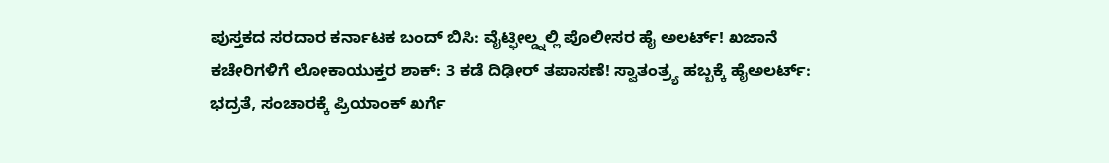ಪುಸ್ತಕದ ಸರದಾರ ಕರ್ನಾಟಕ ಬಂದ್ ಬಿಸಿ: ವೈಟ್ಫೀಲ್ಡ್ನಲ್ಲಿ ಪೊಲೀಸರ ಹೈ ಅಲರ್ಟ್! ಖಜಾನೆ ಕಚೇರಿಗಳಿಗೆ ಲೋಕಾಯುಕ್ತರ ಶಾಕ್: 3 ಕಡೆ ದಿಢೀರ್ ತಪಾಸಣೆ! ಸ್ವಾತಂತ್ರ್ಯ ಹಬ್ಬಕ್ಕೆ ಹೈಅಲರ್ಟ್: ಭದ್ರತೆ, ಸಂಚಾರಕ್ಕೆ ಪ್ರಿಯಾಂಕ್ ಖರ್ಗೆ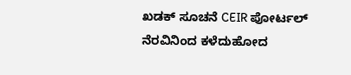ಖಡಕ್ ಸೂಚನೆ CEIR ಪೋರ್ಟಲ್ ನೆರವಿನಿಂದ ಕಳೆದುಹೋದ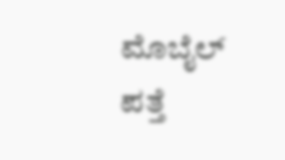ಮೊಬೈಲ್ ಪತ್ತೆ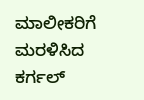ಮಾಲೀಕರಿಗೆ ಮರಳಿಸಿದ ಕರ್ಗಲ್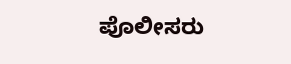ಪೊಲೀಸರು